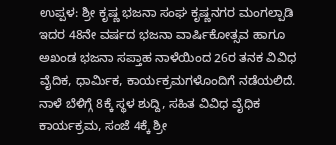ಉಪ್ಪಳ: ಶ್ರೀ ಕೃಷ್ಣ ಭಜನಾ ಸಂಘ ಕೃಷ್ಣನಗರ ಮಂಗಲ್ಪಾಡಿ ಇದರ 48ನೇ ವರ್ಷದ ಭಜನಾ ವಾರ್ಷಿಕೋತ್ಸವ ಹಾಗೂ ಅಖಂಡ ಭಜನಾ ಸಪ್ತಾಹ ನಾಳೆಯಿಂದ 26ರ ತನಕ ವಿವಿಧ ವೈದಿಕ, ಧಾರ್ಮಿಕ, ಕಾರ್ಯಕ್ರಮಗಳೊಂದಿಗೆ ನಡೆಯಲಿದೆ. ನಾಳೆ ಬೆಳಿಗ್ಗೆ 8ಕ್ಕೆ ಸ್ಥಳ ಶುದ್ದಿ, ಸಹಿತ ವಿವಿಧ ವೈಧಿಕ ಕಾರ್ಯಕ್ರಮ, ಸಂಜೆ 4ಕ್ಕೆ ಶ್ರೀ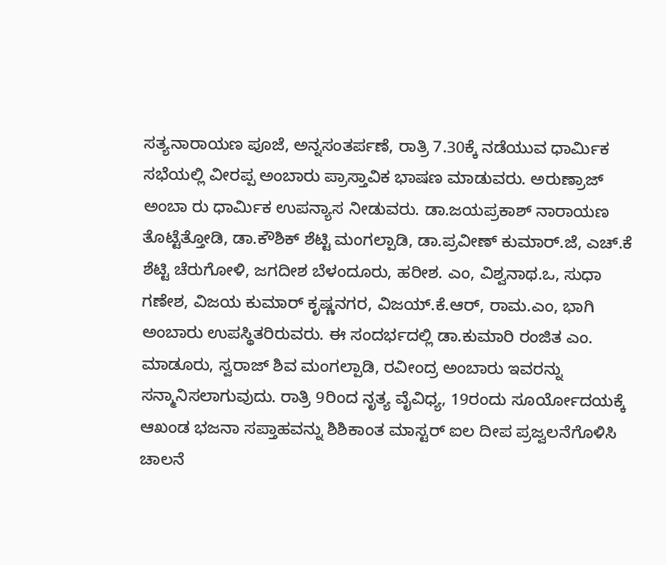ಸತ್ಯನಾರಾಯಣ ಪೂಜೆ, ಅನ್ನಸಂತರ್ಪಣೆ, ರಾತ್ರಿ 7.30ಕ್ಕೆ ನಡೆಯುವ ಧಾರ್ಮಿಕ ಸಭೆಯಲ್ಲಿ ವೀರಪ್ಪ ಅಂಬಾರು ಪ್ರಾಸ್ತಾವಿಕ ಭಾಷಣ ಮಾಡುವರು. ಅರುಣ್ರಾಜ್ ಅಂಬಾ ರು ಧಾರ್ಮಿಕ ಉಪನ್ಯಾಸ ನೀಡುವರು. ಡಾ.ಜಯಪ್ರಕಾಶ್ ನಾರಾಯಣ ತೊಟ್ಟೆತ್ತೋಡಿ, ಡಾ.ಕೌಶಿಕ್ ಶೆಟ್ಟಿ ಮಂಗಲ್ಪಾಡಿ, ಡಾ.ಪ್ರವೀಣ್ ಕುಮಾರ್.ಜೆ, ಎಚ್.ಕೆ ಶೆಟ್ಟಿ ಚೆರುಗೋಳಿ, ಜಗದೀಶ ಬೆಳಂದೂರು, ಹರೀಶ. ಎಂ, ವಿಶ್ವನಾಥ.ಒ, ಸುಧಾ ಗಣೇಶ, ವಿಜಯ ಕುಮಾರ್ ಕೃಷ್ಣನಗರ, ವಿಜಯ್.ಕೆ.ಆರ್, ರಾಮ.ಎಂ, ಭಾಗಿ ಅಂಬಾರು ಉಪಸ್ಥಿತರಿರುವರು. ಈ ಸಂದರ್ಭದಲ್ಲಿ ಡಾ.ಕುಮಾರಿ ರಂಜಿತ ಎಂ. ಮಾಡೂರು, ಸ್ವರಾಜ್ ಶಿವ ಮಂಗಲ್ಪಾಡಿ, ರವೀಂದ್ರ ಅಂಬಾರು ಇವರನ್ನು ಸನ್ಮಾನಿಸಲಾಗುವುದು. ರಾತ್ರಿ 9ರಿಂದ ನೃತ್ಯ ವೈವಿಧ್ಯ, 19ರಂದು ಸೂರ್ಯೋದಯಕ್ಕೆ ಆಖಂಡ ಭಜನಾ ಸಪ್ತಾಹವನ್ನು ಶಿಶಿಕಾಂತ ಮಾಸ್ಟರ್ ಐಲ ದೀಪ ಪ್ರಜ್ವಲನೆಗೊಳಿಸಿ ಚಾಲನೆ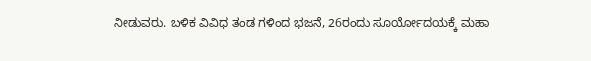ನೀಡುವರು. ಬಳಿಕ ವಿವಿಧ ತಂಡ ಗಳಿಂದ ಭಜನೆ, 26ರಂದು ಸೂರ್ಯೋದಯಕ್ಕೆ ಮಹಾ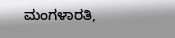ಮಂಗಳಾರತಿ,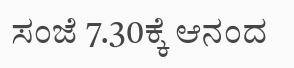ಸಂಜೆ 7.30ಕ್ಕೆ ಆನಂದ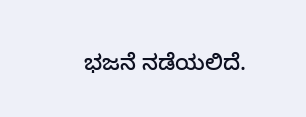ಭಜನೆ ನಡೆಯಲಿದೆ.